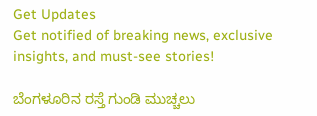Get Updates
Get notified of breaking news, exclusive insights, and must-see stories!

ಬೆಂಗಳೂರಿನ ರಸ್ತೆ ಗುಂಡಿ ಮುಚ್ಚಲು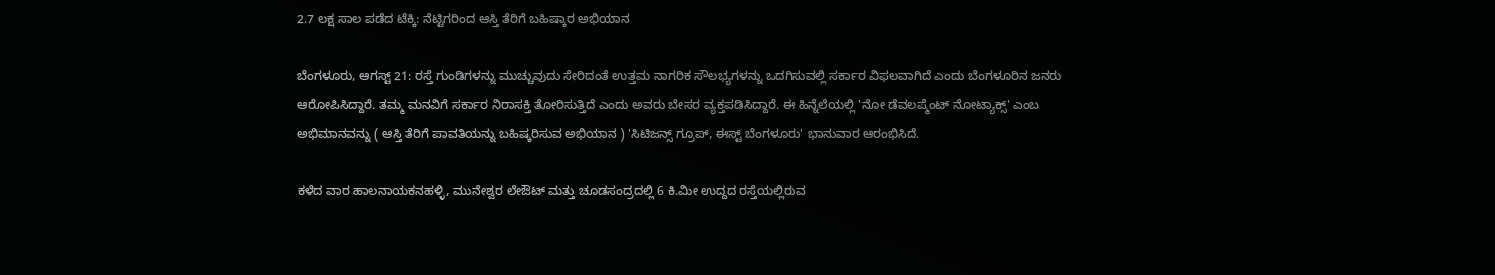2.7 ಲಕ್ಷ ಸಾಲ ಪಡೆದ ಟೆಕ್ಕಿ: ನೆಟ್ಟಿಗರಿಂದ ಆಸ್ತಿ ತೆರಿಗೆ ಬಹಿಷ್ಕಾರ ಅಭಿಯಾನ

ಬೆಂಗಳೂರು, ಆಗಸ್ಟ್‌ 21: ರಸ್ತೆ ಗುಂಡಿಗಳನ್ನು ಮುಚ್ಚುವುದು ಸೇರಿದಂತೆ ಉತ್ತಮ ನಾಗರಿಕ ಸೌಲಭ್ಯಗಳನ್ನು ಒದಗಿಸುವಲ್ಲಿ ಸರ್ಕಾರ ವಿಫಲವಾಗಿದೆ ಎಂದು ಬೆಂಗಳೂರಿನ ಜನರು ಆರೋಪಿಸಿದ್ದಾರೆ. ತಮ್ಮ ಮನವಿಗೆ ಸರ್ಕಾರ ನಿರಾಸಕ್ತಿ ತೋರಿಸುತ್ತಿದೆ ಎಂದು ಅವರು ಬೇಸರ ವ್ಯಕ್ತಪಡಿಸಿದ್ದಾರೆ. ಈ ಹಿನ್ನೆಲೆಯಲ್ಲಿ 'ನೋ ಡೆವಲಪ್ಮೆಂಟ್ ನೋಟ್ಯಾಕ್ಸ್' ಎಂಬ ಅಭಿಮಾನವನ್ನು ( ಆಸ್ತಿ ತೆರಿಗೆ ಪಾವತಿಯನ್ನು ಬಹಿಷ್ಕರಿಸುವ ಅಭಿಯಾನ ) 'ಸಿಟಿಜನ್ಸ್ ಗ್ರೂಪ್, ಈಸ್ಟ್ ಬೆಂಗಳೂರು' ಭಾನುವಾರ ಆರಂಭಿಸಿದೆ.

ಕಳೆದ ವಾರ ಹಾಲನಾಯಕನಹಳ್ಳಿ, ಮುನೇಶ್ವರ ಲೇಔಟ್ ಮತ್ತು ಚೂಡಸಂದ್ರದಲ್ಲಿ 6 ಕಿ.ಮೀ ಉದ್ದದ ರಸ್ತೆಯಲ್ಲಿರುವ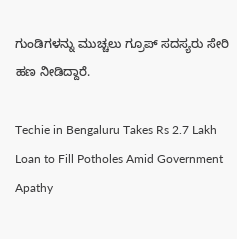ಗುಂಡಿಗಳನ್ನು ಮುಚ್ಚಲು ಗ್ರೂಪ್‌ ಸದಸ್ಯರು ಸೇರಿ ಹಣ ನೀಡಿದ್ದಾರೆ.

Techie in Bengaluru Takes Rs 2.7 Lakh Loan to Fill Potholes Amid Government Apathy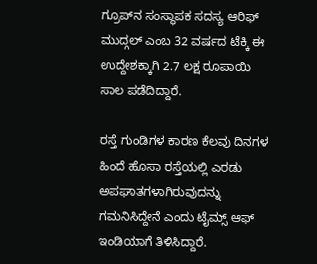ಗ್ರೂಪ್‌ನ ಸಂಸ್ಥಾಪಕ ಸದಸ್ಯ ಆರಿಫ್ ಮುದ್ಗಲ್ ಎಂಬ 32 ವರ್ಷದ ಟೆಕ್ಕಿ ಈ ಉದ್ದೇಶಕ್ಕಾಗಿ 2.7 ಲಕ್ಷ ರೂಪಾಯಿ ಸಾಲ ಪಡೆದಿದ್ದಾರೆ.

ರಸ್ತೆ ಗುಂಡಿಗಳ ಕಾರಣ ಕೆಲವು ದಿನಗಳ ಹಿಂದೆ ಹೊಸಾ ರಸ್ತೆಯಲ್ಲಿ ಎರಡು ಅಪಘಾತಗಳಾಗಿರುವುದನ್ನು ಗಮನಿಸಿದ್ದೇನೆ ಎಂದು ಟೈಮ್ಸ್‌ ಆಫ್‌ ಇಂಡಿಯಾಗೆ ತಿಳಿಸಿದ್ದಾರೆ.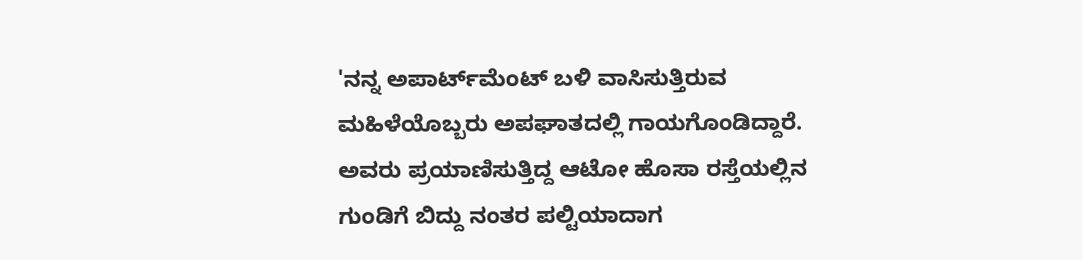'ನನ್ನ ಅಪಾರ್ಟ್‌ಮೆಂಟ್ ಬಳಿ ವಾಸಿಸುತ್ತಿರುವ ಮಹಿಳೆಯೊಬ್ಬರು ಅಪಘಾತದಲ್ಲಿ ಗಾಯಗೊಂಡಿದ್ದಾರೆ. ಅವರು ಪ್ರಯಾಣಿಸುತ್ತಿದ್ದ ಆಟೋ ಹೊಸಾ ರಸ್ತೆಯಲ್ಲಿನ ಗುಂಡಿಗೆ ಬಿದ್ದು ನಂತರ ಪಲ್ಟಿಯಾದಾಗ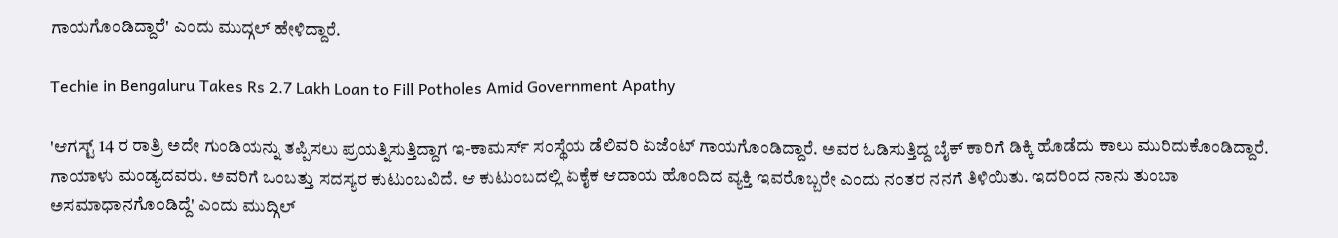ಗಾಯಗೊಂಡಿದ್ದಾರೆ' ಎಂದು ಮುದ್ಗಲ್ ಹೇಳಿದ್ದಾರೆ.

Techie in Bengaluru Takes Rs 2.7 Lakh Loan to Fill Potholes Amid Government Apathy

'ಆಗಸ್ಟ್ 14 ರ ರಾತ್ರಿ ಅದೇ ಗುಂಡಿಯನ್ನು ತಪ್ಪಿಸಲು ಪ್ರಯತ್ನಿಸುತ್ತಿದ್ದಾಗ ಇ-ಕಾಮರ್ಸ್ ಸಂಸ್ಥೆಯ ಡೆಲಿವರಿ ಏಜೆಂಟ್ ಗಾಯಗೊಂಡಿದ್ದಾರೆ. ಅವರ ಓಡಿಸುತ್ತಿದ್ದ ಬೈಕ್‌ ಕಾರಿಗೆ ಡಿಕ್ಕಿ ಹೊಡೆದು ಕಾಲು ಮುರಿದುಕೊಂಡಿದ್ದಾರೆ. ಗಾಯಾಳು ಮಂಡ್ಯದವರು. ಅವರಿಗೆ ಒಂಬತ್ತು ಸದಸ್ಯರ ಕುಟುಂಬವಿದೆ. ಆ ಕುಟುಂಬದಲ್ಲಿ ಏಕೈಕ ಆದಾಯ ಹೊಂದಿದ ವ್ಯಕ್ತಿ ಇವರೊಬ್ಬರೇ ಎಂದು ನಂತರ ನನಗೆ ತಿಳಿಯಿತು. ಇದರಿಂದ ನಾನು ತುಂಬಾ ಅಸಮಾಧಾನಗೊಂಡಿದ್ದೆ' ಎಂದು ಮುದ್ಗಿಲ್‌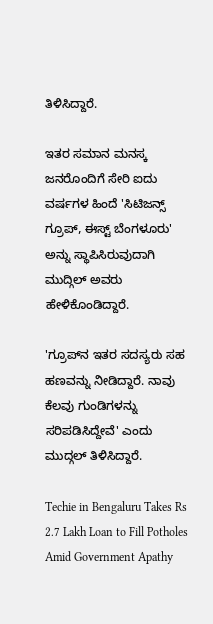ತಿಳಿಸಿದ್ದಾರೆ.

ಇತರ ಸಮಾನ ಮನಸ್ಕ ಜನರೊಂದಿಗೆ ಸೇರಿ ಐದು ವರ್ಷಗಳ ಹಿಂದೆ 'ಸಿಟಿಜನ್ಸ್ ಗ್ರೂಪ್, ಈಸ್ಟ್ ಬೆಂಗಳೂರು' ಅನ್ನು ಸ್ಥಾಪಿಸಿರುವುದಾಗಿ ಮುದ್ಗಿಲ್‌ ಅವರು ಹೇಳಿಕೊಂಡಿದ್ದಾರೆ.

'ಗ್ರೂಪ್‌ನ ಇತರ ಸದಸ್ಯರು ಸಹ ಹಣವನ್ನು ನೀಡಿದ್ದಾರೆ. ನಾವು ಕೆಲವು ಗುಂಡಿಗಳನ್ನು ಸರಿಪಡಿಸಿದ್ದೇವೆ' ಎಂದು ಮುದ್ಗಲ್ ತಿಳಿಸಿದ್ದಾರೆ.

Techie in Bengaluru Takes Rs 2.7 Lakh Loan to Fill Potholes Amid Government Apathy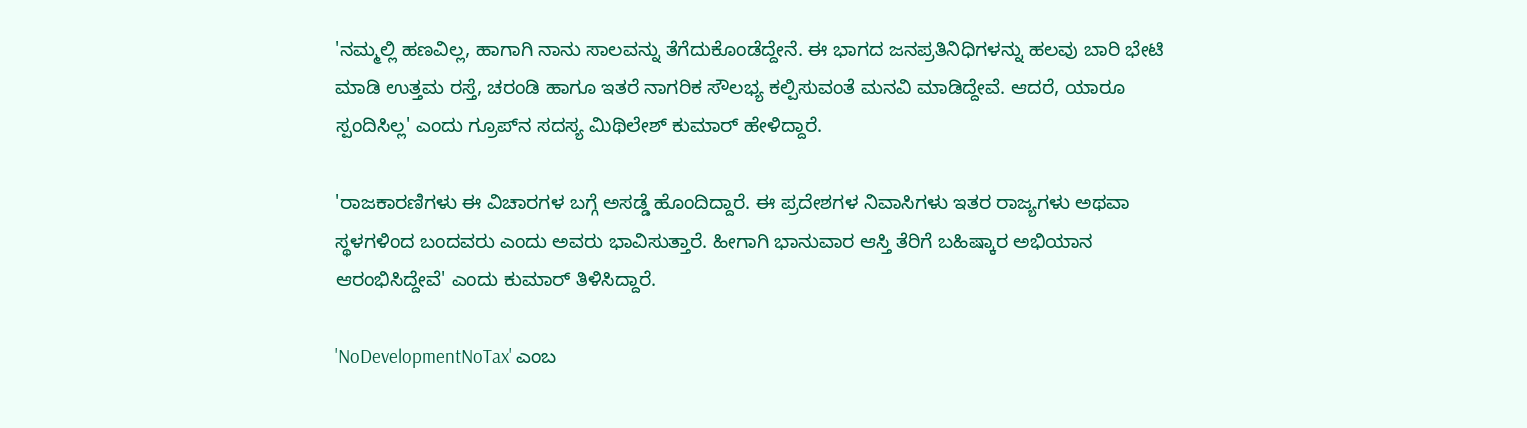'ನಮ್ಮಲ್ಲಿ ಹಣವಿಲ್ಲ, ಹಾಗಾಗಿ ನಾನು ಸಾಲವನ್ನು ತೆಗೆದುಕೊಂಡೆದ್ದೇನೆ. ಈ ಭಾಗದ ಜನಪ್ರತಿನಿಧಿಗಳನ್ನು ಹಲವು ಬಾರಿ ಭೇಟಿ ಮಾಡಿ ಉತ್ತಮ ರಸ್ತೆ, ಚರಂಡಿ ಹಾಗೂ ಇತರೆ ನಾಗರಿಕ ಸೌಲಭ್ಯ ಕಲ್ಪಿಸುವಂತೆ ಮನವಿ ಮಾಡಿದ್ದೇವೆ. ಆದರೆ, ಯಾರೂ ಸ್ಪಂದಿಸಿಲ್ಲ' ಎಂದು ಗ್ರೂಪ್‌ನ ಸದಸ್ಯ ಮಿಥಿಲೇಶ್‌ ಕುಮಾರ್‌ ಹೇಳಿದ್ದಾರೆ.

'ರಾಜಕಾರಣಿಗಳು ಈ ವಿಚಾರಗಳ ಬಗ್ಗೆ ಅಸಡ್ಡೆ ಹೊಂದಿದ್ದಾರೆ. ಈ ಪ್ರದೇಶಗಳ ನಿವಾಸಿಗಳು ಇತರ ರಾಜ್ಯಗಳು ಅಥವಾ ಸ್ಥಳಗಳಿಂದ ಬಂದವರು ಎಂದು ಅವರು ಭಾವಿಸುತ್ತಾರೆ. ಹೀಗಾಗಿ ಭಾನುವಾರ ಆಸ್ತಿ ತೆರಿಗೆ ಬಹಿಷ್ಕಾರ ಅಭಿಯಾನ ಆರಂಭಿಸಿದ್ದೇವೆ' ಎಂದು ಕುಮಾರ್ ತಿಳಿಸಿದ್ದಾರೆ.

'NoDevelopmentNoTax' ಎಂಬ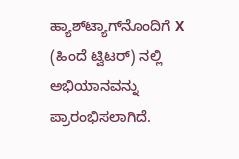ಹ್ಯಾಶ್‌ಟ್ಯಾಗ್‌ನೊಂದಿಗೆ X (ಹಿಂದೆ ಟ್ವಿಟರ್) ನಲ್ಲಿ ಅಭಿಯಾನವನ್ನು ಪ್ರಾರಂಭಿಸಲಾಗಿದೆ.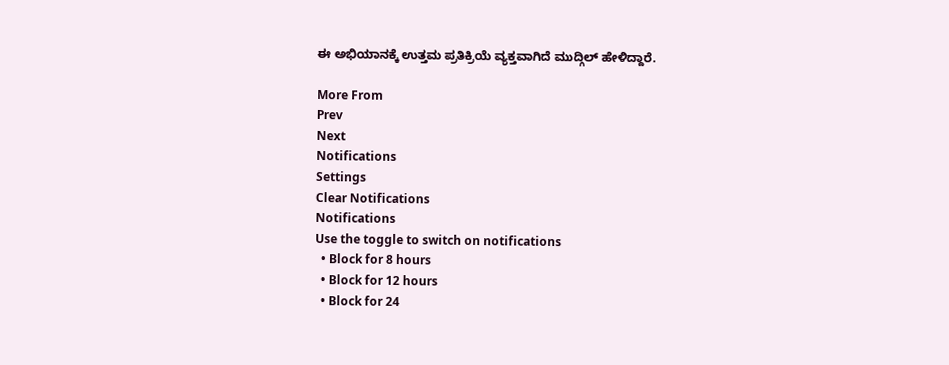ಈ ಅಭಿಯಾನಕ್ಕೆ ಉತ್ತಮ ಪ್ರತಿಕ್ರಿಯೆ ವ್ಯಕ್ತವಾಗಿದೆ ಮುದ್ಗಿಲ್‌ ಹೇಳಿದ್ದಾರೆ.

More From
Prev
Next
Notifications
Settings
Clear Notifications
Notifications
Use the toggle to switch on notifications
  • Block for 8 hours
  • Block for 12 hours
  • Block for 24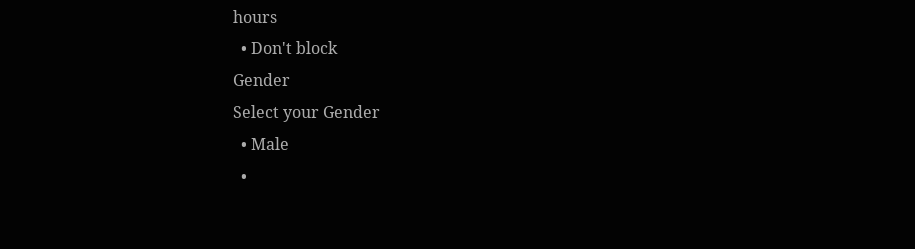hours
  • Don't block
Gender
Select your Gender
  • Male
  •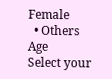Female
  • Others
Age
Select your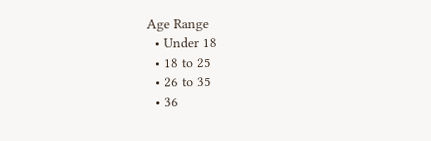Age Range
  • Under 18
  • 18 to 25
  • 26 to 35
  • 36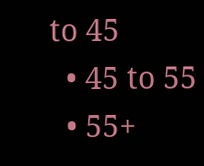to 45
  • 45 to 55
  • 55+